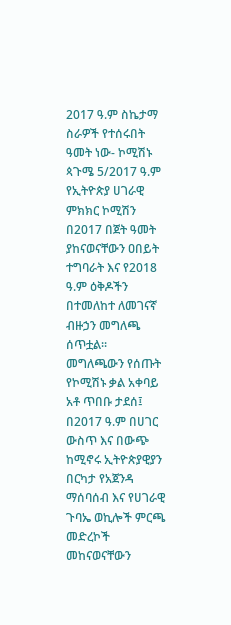2017 ዓ.ም ስኬታማ ስራዎች የተሰሩበት ዓመት ነው- ኮሚሽኑ
ጳጉሜ 5/2017 ዓ.ም
የኢትዮጵያ ሀገራዊ ምክክር ኮሚሽን በ2017 በጀት ዓመት ያከናወናቸውን ዐበይት ተግባራት እና የ2018 ዓ.ም ዕቅዶችን በተመለከተ ለመገናኛ ብዙኃን መግለጫ ሰጥቷል፡፡
መግለጫውን የሰጡት የኮሚሽኑ ቃል አቀባይ አቶ ጥበቡ ታደሰ፤ በ2017 ዓ.ም በሀገር ውስጥ እና በውጭ ከሚኖሩ ኢትዮጵያዊያን በርካታ የአጀንዳ ማሰባሰብ እና የሀገራዊ ጉባኤ ወኪሎች ምርጫ መድረኮች መከናወናቸውን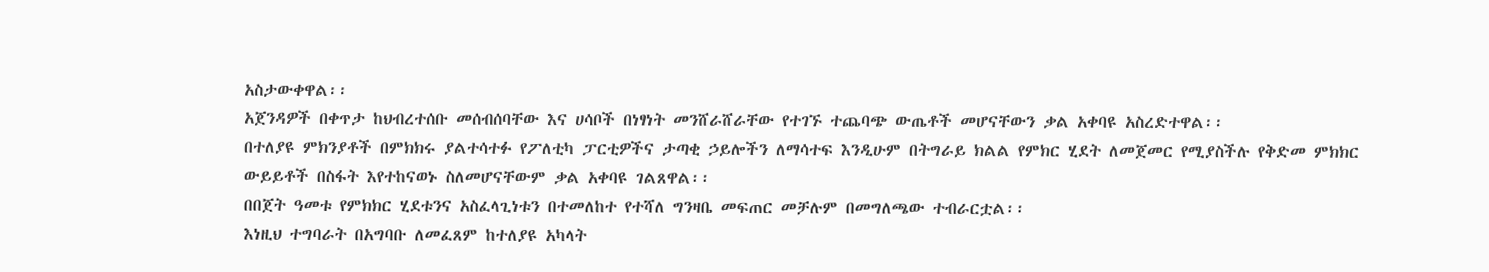አስታውቀዋል፡፡
አጀንዳዎች በቀጥታ ከህብረተሰቡ መሰብሰባቸው እና ሀሳቦች በነፃነት መንሸራሸራቸው የተገኙ ተጨባጭ ውጤቶች መሆናቸውን ቃል አቀባዩ አስረድተዋል፡፡
በተለያዩ ምክንያቶች በምክክሩ ያልተሳተፉ የፖለቲካ ፓርቲዎችና ታጣቂ ኃይሎችን ለማሳተፍ እንዲሁም በትግራይ ክልል የምክር ሂደት ለመጀመር የሚያስችሉ የቅድመ ምክክር ውይይቶች በስፋት እየተከናወኑ ስለመሆናቸውም ቃል አቀባዩ ገልጸዋል፡፡
በበጀት ዓመቱ የምክክር ሂደቱንና አስፈላጊነቱን በተመለከተ የተሻለ ግንዛቤ መፍጠር መቻሉም በመግለጫው ተብራርቷል፡፡
እነዚህ ተግባራት በአግባቡ ለመፈጸም ከተለያዩ አካላት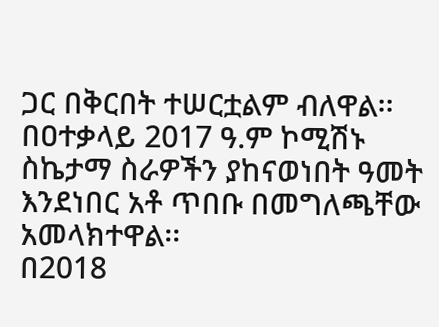ጋር በቅርበት ተሠርቷልም ብለዋል፡፡
በዐተቃላይ 2017 ዓ.ም ኮሚሽኑ ስኬታማ ስራዎችን ያከናወነበት ዓመት እንደነበር አቶ ጥበቡ በመግለጫቸው አመላክተዋል፡፡
በ2018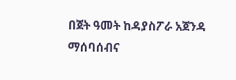በጀት ዓመት ከዳያስፖራ አጀንዳ ማሰባሰብና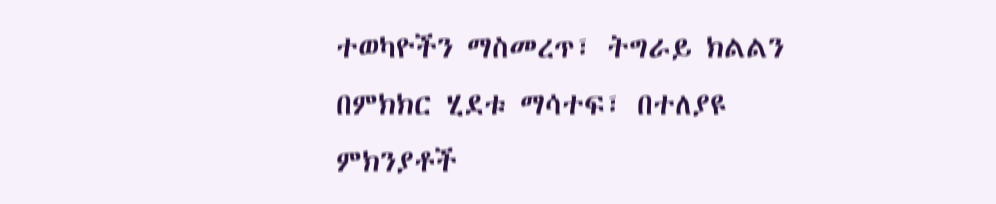ተወካዮችን ማስመረጥ፣ ትግራይ ክልልን በምክክር ሂደቱ ማሳተፍ፣ በተለያዩ ምክንያቶች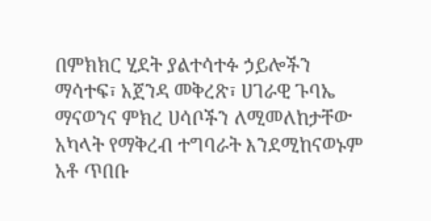በምክክር ሂደት ያልተሳተፉ ኃይሎችን ማሳተፍ፣ አጀንዳ መቅረጽ፣ ሀገራዊ ጉባኤ ማናወንና ምክረ ሀሳቦችን ለሚመለከታቸው አካላት የማቅረብ ተግባራት እንደሚከናወኑም አቶ ጥበቡ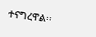ተናግረዋል፡፡